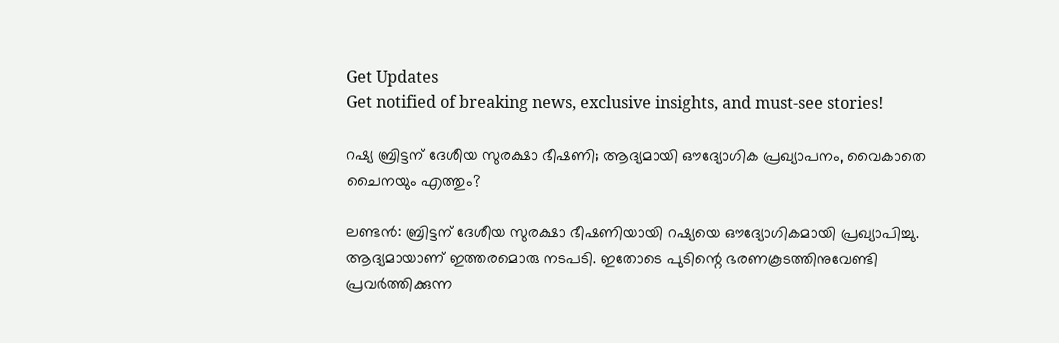Get Updates
Get notified of breaking news, exclusive insights, and must-see stories!

റഷ്യ ബ്രിട്ടന് ദേശീയ സുരക്ഷാ ഭീഷണി; ആദ്യമായി ഔദ്യോഗിക പ്രഖ്യാപനം, വൈകാതെ ചൈനയും എത്തും?

ലണ്ടൻ: ബ്രിട്ടന് ദേശീയ സുരക്ഷാ ഭീഷണിയായി റഷ്യയെ ഔദ്യോഗികമായി പ്രഖ്യാപിച്ചു. ആദ്യമായാണ് ഇത്തരമൊരു നടപടി. ഇതോടെ പുടിന്റെ ഭരണകൂടത്തിനുവേണ്ടി പ്രവർത്തിക്കുന്ന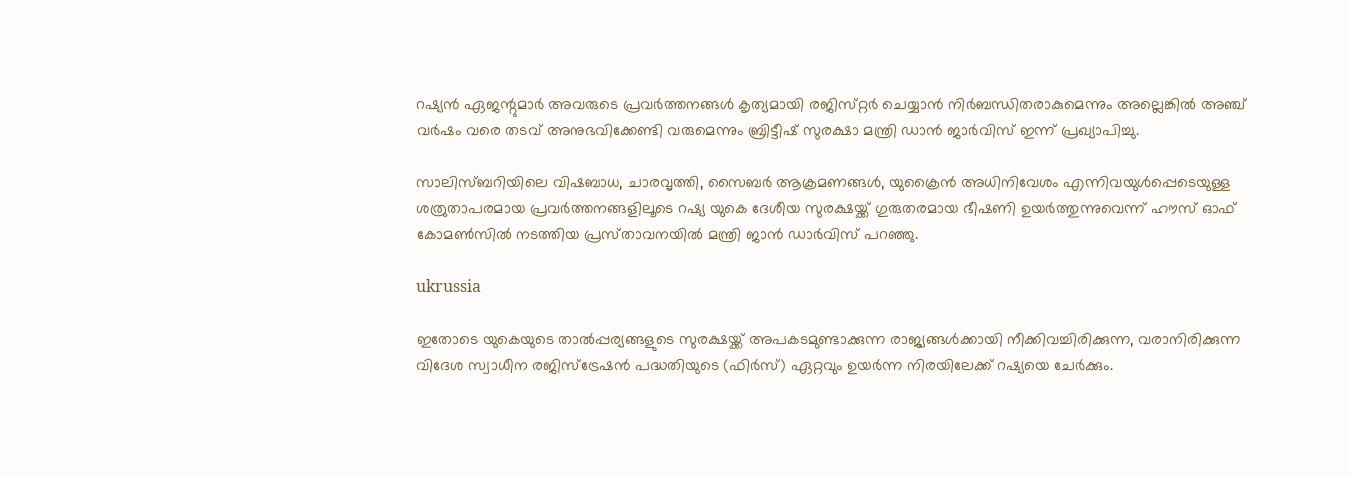റഷ്യൻ ഏജന്റുമാർ അവരുടെ പ്രവർത്തനങ്ങൾ കൃത്യമായി രജിസ്‌റ്റർ ചെയ്യാൻ നിർബന്ധിതരാകുമെന്നും അല്ലെങ്കിൽ അഞ്ച് വർഷം വരെ തടവ് അനുഭവിക്കേണ്ടി വരുമെന്നും ബ്രിട്ടീഷ് സുരക്ഷാ മന്ത്രി ഡാൻ ജാർവിസ് ഇന്ന് പ്രഖ്യാപിച്ചു.

സാലിസ്ബറിയിലെ വിഷബാധ, ചാരവൃത്തി, സൈബർ ആക്രമണങ്ങൾ, യുക്രൈൻ അധിനിവേശം എന്നിവയുൾപ്പെടെയുള്ള ശത്രുതാപരമായ പ്രവർത്തനങ്ങളിലൂടെ റഷ്യ യുകെ ദേശീയ സുരക്ഷയ്ക്ക് ഗുരുതരമായ ഭീഷണി ഉയർത്തുന്നുവെന്ന് ഹൗസ് ഓഫ് കോമൺസിൽ നടത്തിയ പ്രസ്‌താവനയിൽ മന്ത്രി ജാൻ ഡാർവിസ് പറഞ്ഞു.

ukrussia

ഇതോടെ യുകെയുടെ താൽപ്പര്യങ്ങളുടെ സുരക്ഷയ്ക്ക് അപകടമുണ്ടാക്കുന്ന രാജ്യങ്ങൾക്കായി നീക്കിവച്ചിരിക്കുന്ന, വരാനിരിക്കുന്ന വിദേശ സ്വാധീന രജിസ്ട്രേഷൻ പദ്ധതിയുടെ (ഫിർസ്) ഏറ്റവും ഉയർന്ന നിരയിലേക്ക് റഷ്യയെ ചേർക്കും.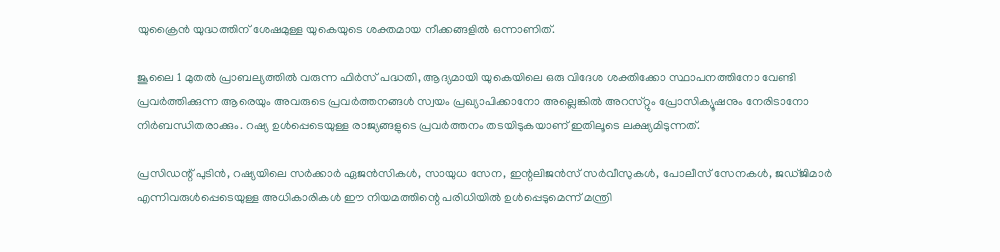യുക്രൈൻ യുദ്ധത്തിന് ശേഷമുള്ള യുകെയുടെ ശക്തമായ നീക്കങ്ങളിൽ ഒന്നാണിത്.

ജൂലൈ 1 മുതൽ പ്രാബല്യത്തിൽ വരുന്ന ഫിർസ് പദ്ധതി, ആദ്യമായി യുകെയിലെ ഒരു വിദേശ ശക്തിക്കോ സ്ഥാപനത്തിനോ വേണ്ടി പ്രവർത്തിക്കുന്ന ആരെയും അവരുടെ പ്രവർത്തനങ്ങൾ സ്വയം പ്രഖ്യാപിക്കാനോ അല്ലെങ്കിൽ അറസ്‌റ്റും പ്രോസിക്യൂഷനും നേരിടാനോ നിർബന്ധിതരാക്കും. റഷ്യ ഉൾപ്പെടെയുള്ള രാജ്യങ്ങളുടെ പ്രവർത്തനം തടയിടുകയാണ് ഇതിലൂടെ ലക്ഷ്യമിടുന്നത്.

പ്രസിഡന്റ് പുടിൻ, റഷ്യയിലെ സർക്കാർ ഏജൻസികൾ, സായുധ സേന, ഇന്റലിജൻസ് സർവീസുകൾ, പോലീസ് സേനകൾ, ജഡ്‌ജിമാർ എന്നിവരുൾപ്പെടെയുള്ള അധികാരികൾ ഈ നിയമത്തിന്റെ പരിധിയിൽ ഉൾപ്പെടുമെന്ന് മന്ത്രി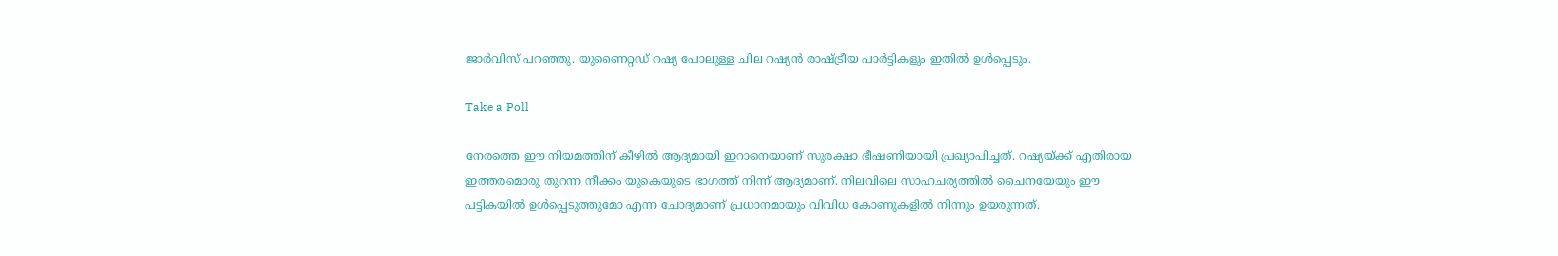ജാർവിസ് പറഞ്ഞു. യുണൈറ്റഡ് റഷ്യ പോലുള്ള ചില റഷ്യൻ രാഷ്ട്രീയ പാർട്ടികളും ഇതിൽ ഉൾപ്പെടും.

Take a Poll

നേരത്തെ ഈ നിയമത്തിന് കീഴിൽ ആദ്യമായി ഇറാനെയാണ് സുരക്ഷാ ഭീഷണിയായി പ്രഖ്യാപിച്ചത്. റഷ്യയ്ക്ക് എതിരായ ഇത്തരമൊരു തുറന്ന നീക്കം യുകെയുടെ ഭാഗത്ത് നിന്ന് ആദ്യമാണ്. നിലവിലെ സാഹചര്യത്തിൽ ചൈനയേയും ഈ പട്ടികയിൽ ഉൾപ്പെടുത്തുമോ എന്ന ചോദ്യമാണ് പ്രധാനമായും വിവിധ കോണുകളിൽ നിന്നും ഉയരുന്നത്.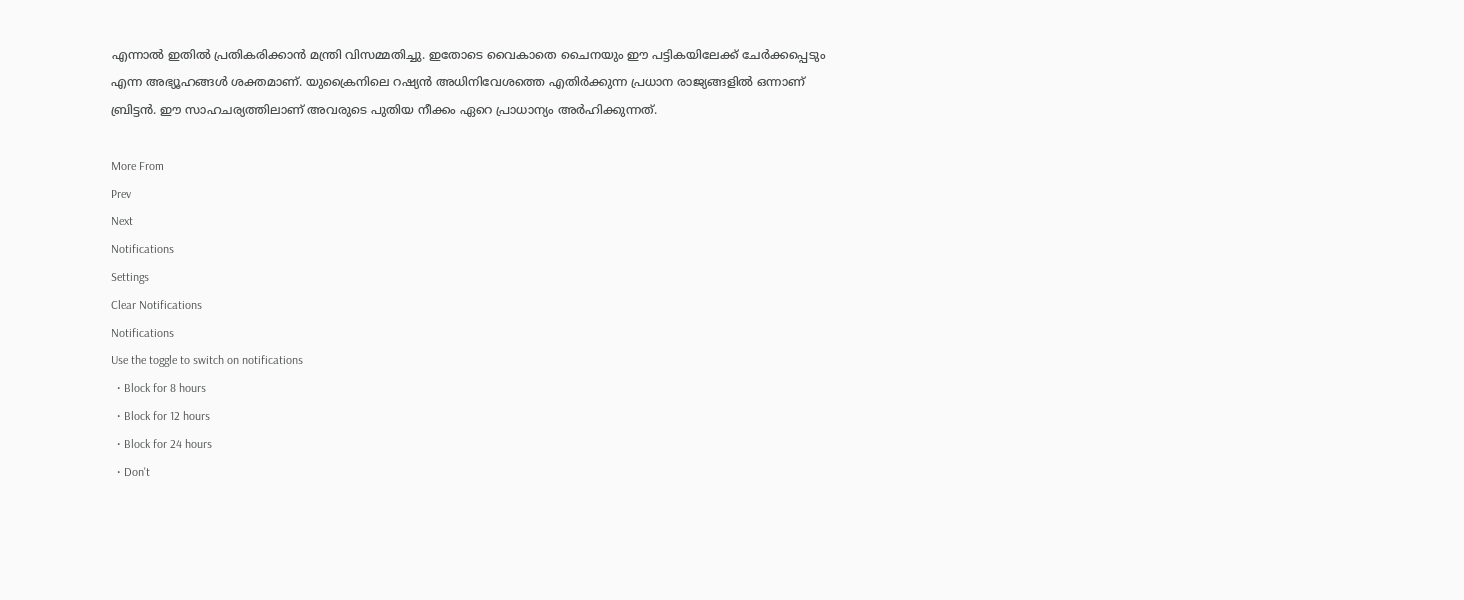എന്നാൽ ഇതിൽ പ്രതികരിക്കാൻ മന്ത്രി വിസമ്മതിച്ചു. ഇതോടെ വൈകാതെ ചൈനയും ഈ പട്ടികയിലേക്ക് ചേർക്കപ്പെടും എന്ന അഭ്യൂഹങ്ങൾ ശക്തമാണ്. യുക്രൈനിലെ റഷ്യൻ അധിനിവേശത്തെ എതിർക്കുന്ന പ്രധാന രാജ്യങ്ങളിൽ ഒന്നാണ് ബ്രിട്ടൻ. ഈ സാഹചര്യത്തിലാണ് അവരുടെ പുതിയ നീക്കം ഏറെ പ്രാധാന്യം അർഹിക്കുന്നത്.

More From
Prev
Next
Notifications
Settings
Clear Notifications
Notifications
Use the toggle to switch on notifications
  • Block for 8 hours
  • Block for 12 hours
  • Block for 24 hours
  • Don't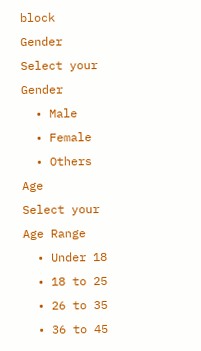block
Gender
Select your Gender
  • Male
  • Female
  • Others
Age
Select your Age Range
  • Under 18
  • 18 to 25
  • 26 to 35
  • 36 to 45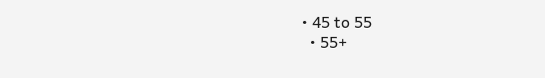• 45 to 55
  • 55+